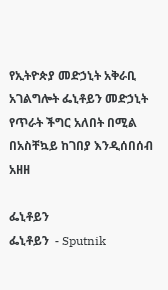የኢትዮጵያ መድኃኒት አቅራቢ አገልግሎት ፌኒቶይን መድኃኒት የጥራት ችግር አለበት በሚል በአስቸኳይ ከገበያ እንዲሰበሰብ አዘዘ

ፌኒቶይን
ፌኒቶይን  - Sputnik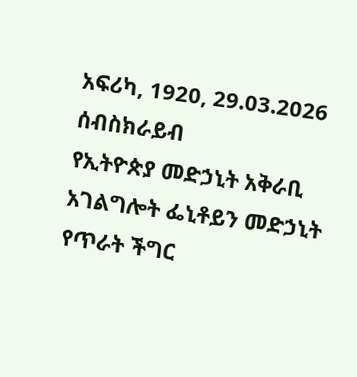አፍሪካ, 1920, 29.03.2026
ሰብስክራይብ
የኢትዮጵያ መድኃኒት አቅራቢ አገልግሎት ፌኒቶይን መድኃኒት የጥራት ችግር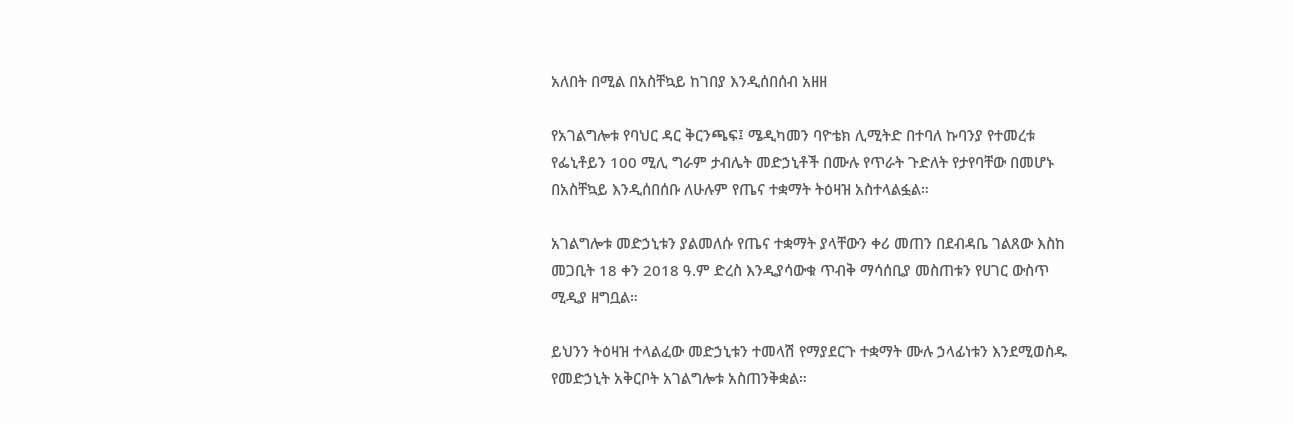አለበት በሚል በአስቸኳይ ከገበያ እንዲሰበሰብ አዘዘ

የአገልግሎቱ የባህር ዳር ቅርንጫፍ፤ ሜዲካመን ባዮቴክ ሊሚትድ በተባለ ኩባንያ የተመረቱ የፌኒቶይን 100 ሚሊ ግራም ታብሌት መድኃኒቶች በሙሉ የጥራት ጉድለት የታየባቸው በመሆኑ በአስቸኳይ እንዲሰበሰቡ ለሁሉም የጤና ተቋማት ትዕዛዝ አስተላልፏል።

አገልግሎቱ መድኃኒቱን ያልመለሱ የጤና ተቋማት ያላቸውን ቀሪ መጠን በደብዳቤ ገልጸው እስከ መጋቢት 18 ቀን 2018 ዓ.ም ድረስ እንዲያሳውቁ ጥብቅ ማሳሰቢያ መስጠቱን የሀገር ውስጥ ሚዲያ ዘግቧል።

ይህንን ትዕዛዝ ተላልፈው መድኃኒቱን ተመላሽ የማያደርጉ ተቋማት ሙሉ ኃላፊነቱን እንደሚወስዱ የመድኃኒት አቅርቦት አገልግሎቱ አስጠንቅቋል።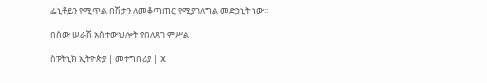ፌኒቶይን የሚጥል በሽታን ለመቆጣጠር የሚያገለግል መድኃኒት ነው።

በሰው ሠራሽ አስተውህሎት የበለጸገ ምሥል

ስፑትኒክ ኢትዮጵያ | መተግበሪያ | X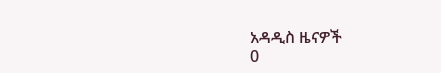አዳዲስ ዜናዎች
0